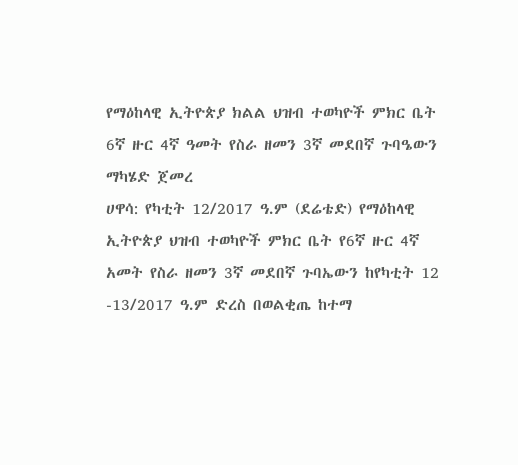የማዕከላዊ ኢትዮጵያ ክልል ህዝብ ተወካዮች ምክር ቤት 6ኛ ዙር 4ኛ ዓመት የስራ ዘመን 3ኛ መደበኛ ጉባዔውን ማካሄድ ጀመረ
ሀዋሳ: የካቲት 12/2017 ዓ.ም (ደሬቴድ) የማዕከላዊ ኢትዮጵያ ህዝብ ተወካዮች ምክር ቤት የ6ኛ ዙር 4ኛ አመት የስራ ዘመን 3ኛ መደበኛ ጉባኤውን ከየካቲት 12 -13/2017 ዓ.ም ድረስ በወልቂጤ ከተማ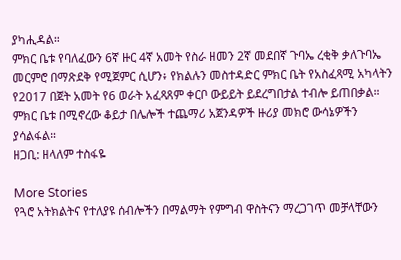ያካሒዳል።
ምክር ቤቱ የባለፈውን 6ኛ ዙር 4ኛ አመት የስራ ዘመን 2ኛ መደበኛ ጉባኤ ረቂቅ ቃለጉባኤ መርምሮ በማጽደቅ የሚጀምር ሲሆን፥ የክልሉን መስተዳድር ምክር ቤት የአስፈጻሚ አካላትን የ2017 በጀት አመት የ6 ወራት አፈጻጸም ቀርቦ ውይይት ይደረግበታል ተብሎ ይጠበቃል።
ምክር ቤቱ በሚኖረው ቆይታ በሌሎች ተጨማሪ አጀንዳዎች ዙሪያ መክሮ ውሳኔዎችን ያሳልፋል።
ዘጋቢ: ዘላለም ተስፋዬ

More Stories
የጓሮ አትክልትና የተለያዩ ሰብሎችን በማልማት የምግብ ዋስትናን ማረጋገጥ መቻላቸውን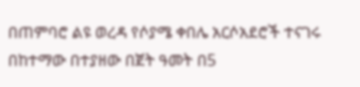በጠምባሮ ልዩ ወረዳ የሶያሜ ቀበሌ አርሶአደሮች ተናገሩ
በከተማው በተያዘው በጀት ዓመት በ5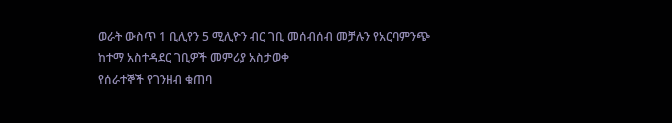ወራት ውስጥ 1 ቢሊየን 5 ሚሊዮን ብር ገቢ መሰብሰብ መቻሉን የአርባምንጭ ከተማ አስተዳደር ገቢዎች መምሪያ አስታወቀ
የሰራተኞች የገንዘብ ቁጠባ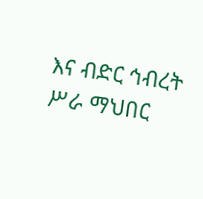እና ብድር ኅብረት ሥራ ማህበር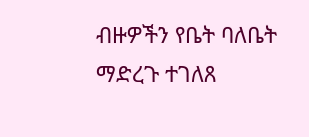ብዙዎችን የቤት ባለቤት ማድረጉ ተገለጸ